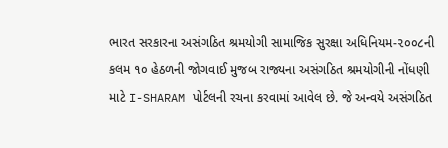ભારત સરકારના અસંગઠિત શ્રમયોગી સામાજિક સુરક્ષા અધિનિયમ-૨૦૦૮ની કલમ ૧૦ હેઠળની જોગવાઈ મુજબ રાજ્યના અસંગઠિત શ્રમયોગીની નોંધણી માટે I-SHARAM પોર્ટલની રચના કરવામાં આવેલ છે. જે અન્વયે અસંગઠિત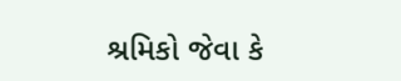શ્રમિકો જેવા કે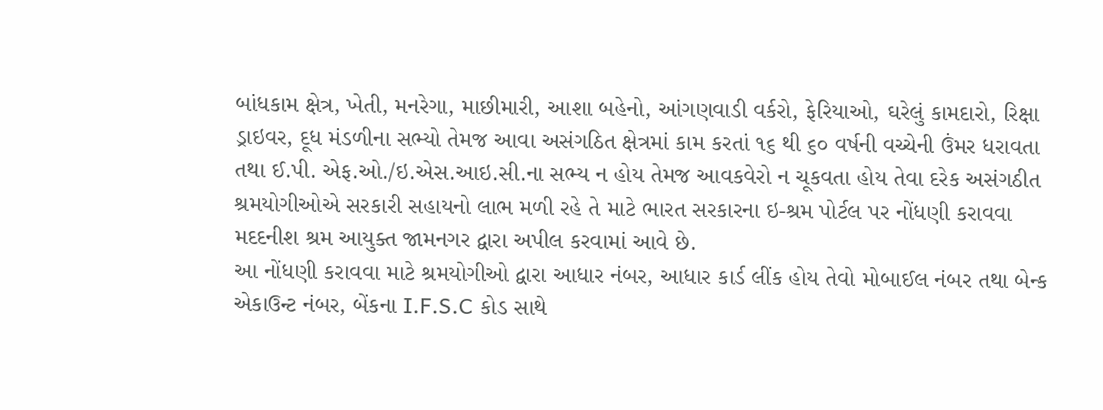બાંધકામ ક્ષેત્ર, ખેતી, મનરેગા, માછીમારી, આશા બહેનો, આંગણવાડી વર્કરો, ફેરિયાઓ, ઘરેલું કામદારો, રિક્ષા ડ્રાઇવર, દૂધ મંડળીના સભ્યો તેમજ આવા અસંગઠિત ક્ષેત્રમાં કામ કરતાં ૧૬ થી ૬૦ વર્ષની વચ્ચેની ઉંમર ધરાવતા તથા ઈ.પી. એફ.ઓ./ઇ.એસ.આઇ.સી.ના સભ્ય ન હોય તેમજ આવકવેરો ન ચૂકવતા હોય તેવા દરેક અસંગઠીત શ્રમયોગીઓએ સરકારી સહાયનો લાભ મળી રહે તે માટે ભારત સરકારના ઇ-શ્રમ પોર્ટલ પર નોંધણી કરાવવા મદદનીશ શ્રમ આયુક્ત જામનગર દ્વારા અપીલ કરવામાં આવે છે.
આ નોંધણી કરાવવા માટે શ્રમયોગીઓ દ્વારા આધાર નંબર, આધાર કાર્ડ લીંક હોય તેવો મોબાઈલ નંબર તથા બેન્ક એકાઉન્ટ નંબર, બેંકના I.F.S.C કોડ સાથે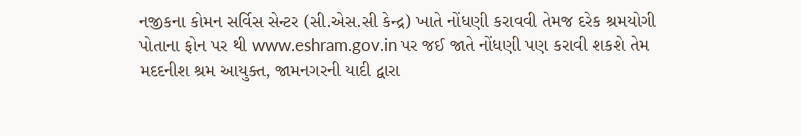નજીકના કોમન સર્વિસ સેન્ટર (સી.એસ.સી કેન્દ્ર) ખાતે નોંધણી કરાવવી તેમજ દરેક શ્રમયોગી પોતાના ફોન પર થી www.eshram.gov.in પર જઈ જાતે નોંધણી પણ કરાવી શકશે તેમ મદદનીશ શ્રમ આયુક્ત, જામનગરની યાદી દ્વારા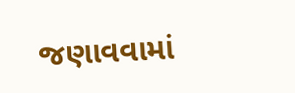જણાવવામાં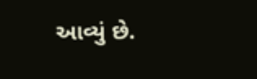આવ્યું છે.